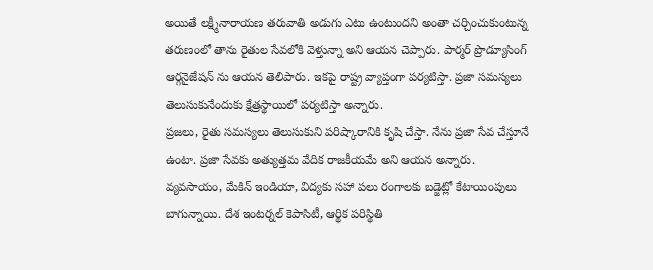అయితే లక్ష్మీనారాయణ తరువాతి అడుగు ఎటు ఉంటుందని అంతా చర్చించుకుంటున్న తరుణంలో తాను రైతుల సేవలోకి వెళ్తున్నా అని ఆయన చెప్పారు. పార్మర్ ప్రొడ్యూసింగ్ ఆర్గనైజేషన్ ను ఆయన తెలిపారు. ఇకపై రాష్ట్ర వ్యాప్తంగా పర్యటిస్తా. ప్రజా సమస్యలు తెలుసుకునేందుకు క్షేత్రస్థాయిలో పర్యటిస్తా అన్నారు.
ప్రజలు, రైతు సమస్యలు తెలుసుకుని పరిష్కారానికి కృషి చేస్తా. నేను ప్రజా సేవ చేస్తూనే ఉంటా. ప్రజా సేవకు అత్యుత్తమ వేదిక రాజకీయమే అని ఆయన అన్నారు. వ్యవసాయం, మేకిన్ ఇండియా, విద్యకు సహా పలు రంగాలకు బడ్జెట్లో కేటాయింపులు బాగున్నాయి. దేశ ఇంటర్నల్ కెపాసిటీ, ఆర్థిక పరిస్థితి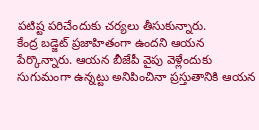పటిష్ట పరిచేందుకు చర్యలు తీసుకున్నారు.
కేంద్ర బడ్జెట్ ప్రజాహితంగా ఉందని ఆయన పేర్కొన్నారు. ఆయన బీజేపీ వైపు వెళ్లేందుకు సుగుమంగా ఉన్నట్టు అనిపించినా ప్రస్తుతానికి ఆయన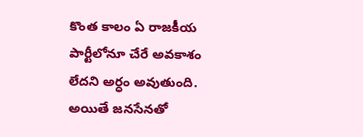కొంత కాలం ఏ రాజకీయ పార్టీలోనూ చేరే అవకాశం లేదని అర్ధం అవుతుంది. అయితే జనసేనతో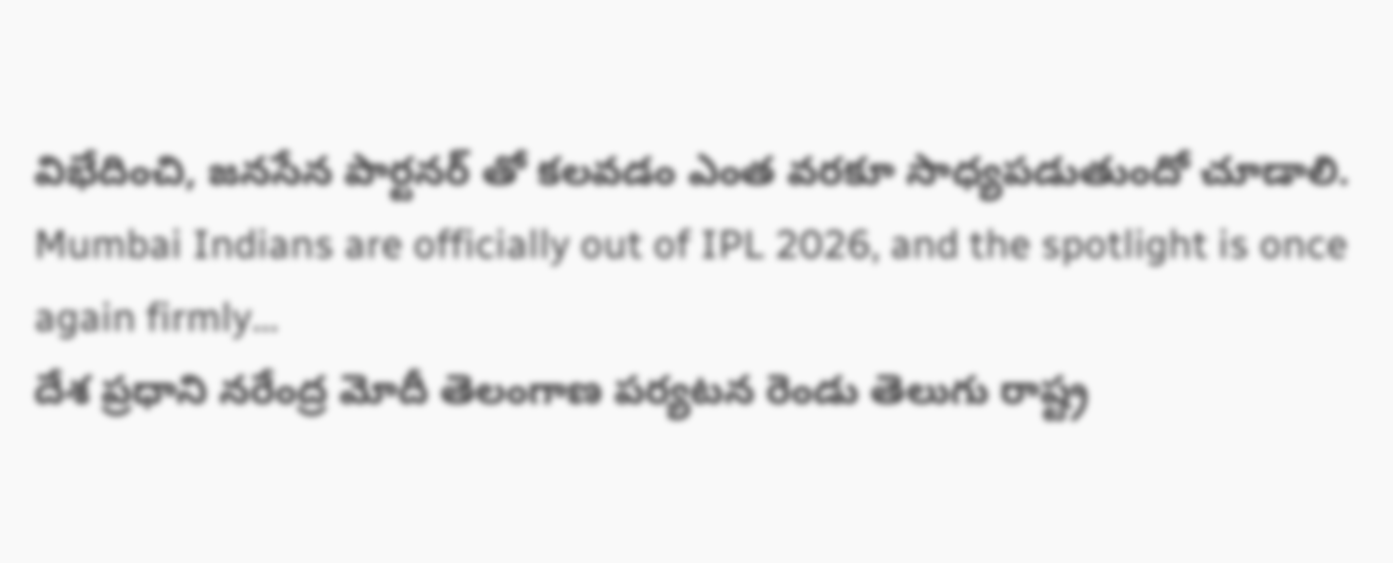విభేదించి, జనసేన పార్టనర్ తో కలవడం ఎంత వరకూ సాధ్యపడుతుందో చూడాలి.
Mumbai Indians are officially out of IPL 2026, and the spotlight is once again firmly…
దేశ ప్రధాని నరేంద్ర మోదీ తెలంగాణ పర్యటన రెండు తెలుగు రాష్ట్ర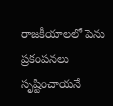రాజకీయాలలో పెను ప్రకంపనలు సృష్టించాయనే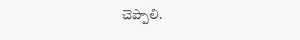చెప్పాలి.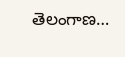తెలంగాణ…